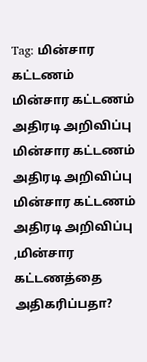Tag: மின்சார கட்டணம்
மின்சார கட்டணம் அதிரடி அறிவிப்பு
மின்சார கட்டணம் அதிரடி அறிவிப்பு
மின்சார கட்டணம் அதிரடி அறிவிப்பு ,மின்சார கட்டணத்தை அதிகரிப்பதா?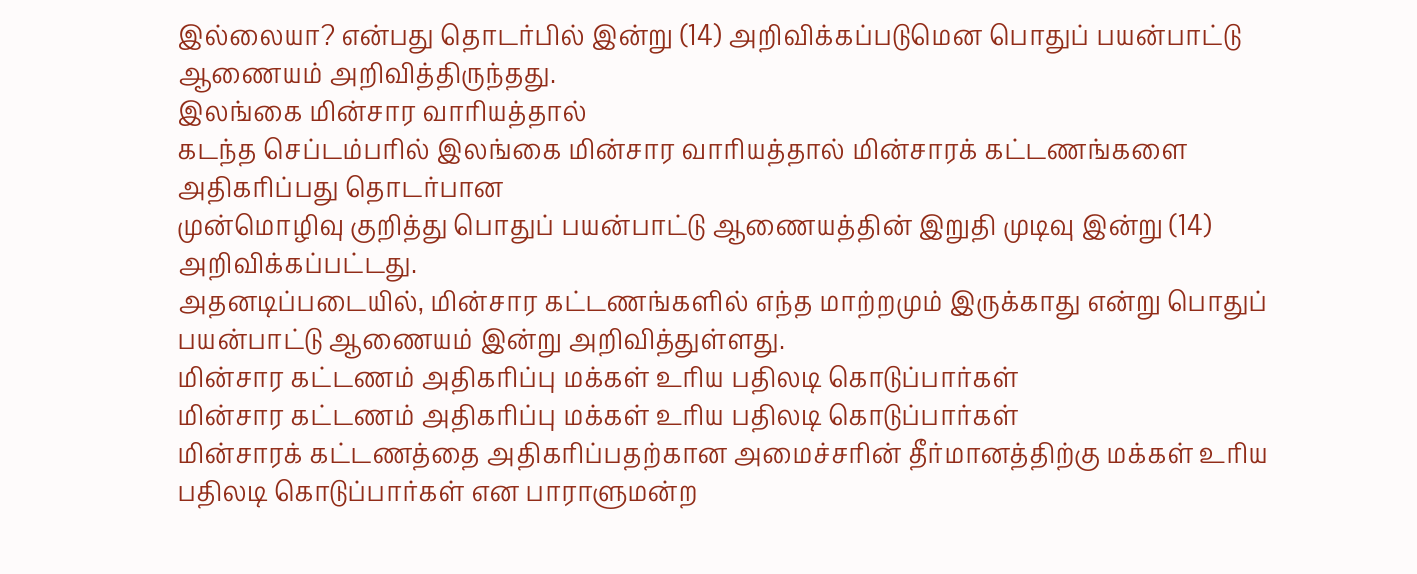இல்லையா? என்பது தொடர்பில் இன்று (14) அறிவிக்கப்படுமென பொதுப் பயன்பாட்டு ஆணையம் அறிவித்திருந்தது.
இலங்கை மின்சார வாரியத்தால்
கடந்த செப்டம்பரில் இலங்கை மின்சார வாரியத்தால் மின்சாரக் கட்டணங்களை அதிகரிப்பது தொடர்பான
முன்மொழிவு குறித்து பொதுப் பயன்பாட்டு ஆணையத்தின் இறுதி முடிவு இன்று (14) அறிவிக்கப்பட்டது.
அதனடிப்படையில், மின்சார கட்டணங்களில் எந்த மாற்றமும் இருக்காது என்று பொதுப் பயன்பாட்டு ஆணையம் இன்று அறிவித்துள்ளது.
மின்சார கட்டணம் அதிகரிப்பு மக்கள் உரிய பதிலடி கொடுப்பார்கள்
மின்சார கட்டணம் அதிகரிப்பு மக்கள் உரிய பதிலடி கொடுப்பார்கள்
மின்சாரக் கட்டணத்தை அதிகரிப்பதற்கான அமைச்சரின் தீர்மானத்திற்கு மக்கள் உரிய பதிலடி கொடுப்பார்கள் என பாராளுமன்ற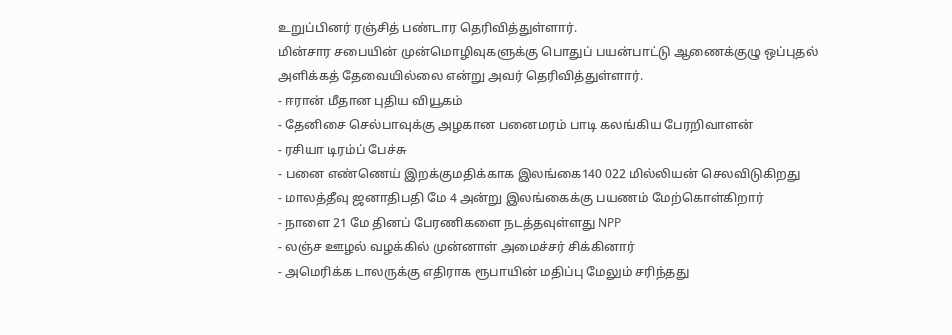உறுப்பினர் ரஞ்சித் பண்டார தெரிவித்துள்ளார்.
மின்சார சபையின் முன்மொழிவுகளுக்கு பொதுப் பயன்பாட்டு ஆணைக்குழு ஒப்புதல் அளிக்கத் தேவையில்லை என்று அவர் தெரிவித்துள்ளார்.
- ஈரான் மீதான புதிய வியூகம்
- தேனிசை செல்பாவுக்கு அழகான பனைமரம் பாடி கலங்கிய பேரறிவாளன்
- ரசியா டிரம்ப் பேச்சு
- பனை எண்ணெய் இறக்குமதிக்காக இலங்கை140 022 மில்லியன் செலவிடுகிறது
- மாலத்தீவு ஜனாதிபதி மே 4 அன்று இலங்கைக்கு பயணம் மேற்கொள்கிறார்
- நாளை 21 மே தினப் பேரணிகளை நடத்தவுள்ளது NPP
- லஞ்ச ஊழல் வழக்கில் முன்னாள் அமைச்சர் சிக்கினார்
- அமெரிக்க டாலருக்கு எதிராக ரூபாயின் மதிப்பு மேலும் சரிந்தது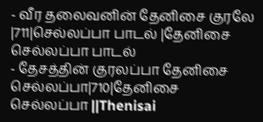- வீர தலைவனின் தேனிசை குரலே |711|செல்லப்பா பாடல் |தேனிசை செல்லப்பா பாடல்
- தேசத்தின் குரலப்பா தேனிசை செல்லப்பா|710|தேனிசை செல்லப்பா ||Thenisai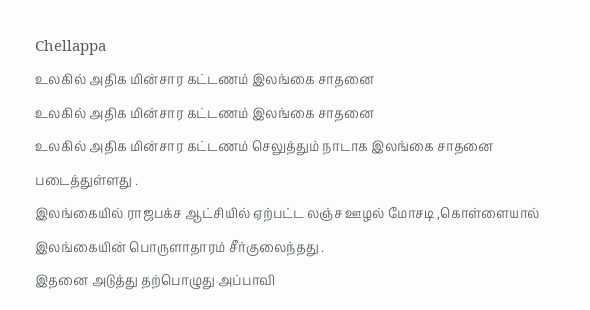Chellappa
உலகில் அதிக மின்சார கட்டணம் இலங்கை சாதனை
உலகில் அதிக மின்சார கட்டணம் இலங்கை சாதனை
உலகில் அதிக மின்சார கட்டணம் செலுத்தும் நாடாக இலங்கை சாதனை படைத்துள்ளது .
இலங்கையில் ராஜபக்ச ஆட்சியில் ஏற்பட்ட லஞ்ச ஊழல் மோசடி ,கொள்ளையால் இலங்கையின் பொருளாதாரம் சீர்குலைந்தது .
இதனை அடுத்து தற்பொழுது அப்பாவி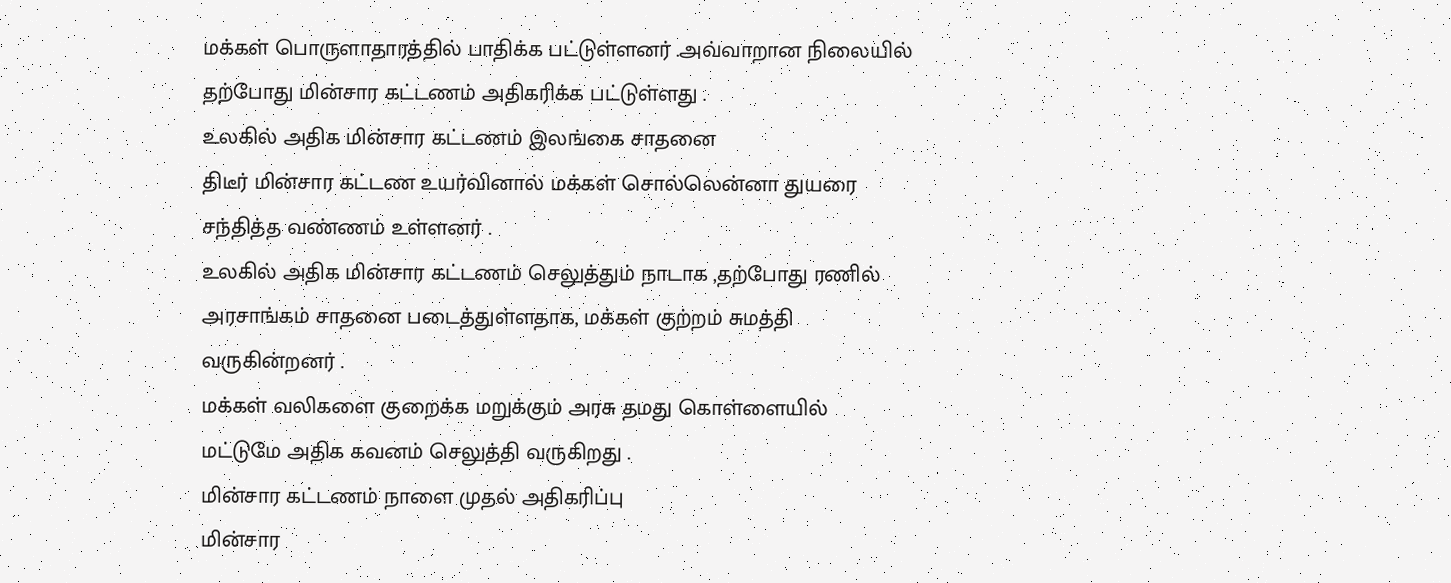மக்கள் பொருளாதாரத்தில் பாதிக்க பட்டுள்ளனர் .அவ்வாறான நிலையில் தற்போது மின்சார கட்டணம் அதிகரிக்க பட்டுள்ளது .
உலகில் அதிக மின்சார கட்டணம் இலங்கை சாதனை
திடீர் மின்சார கட்டண உயர்வினால் மக்கள் சொல்லென்னா துயரை சந்தித்த வண்ணம் உள்ளனர் .
உலகில் அதிக மின்சார கட்டணம் செலுத்தும் நாடாக ,தற்போது ரணில் அரசாங்கம் சாதனை படைத்துள்ளதாக, மக்கள் குற்றம் சுமத்தி வருகின்றனர் .
மக்கள் வலிகளை குறைக்க மறுக்கும் அரசு தமது கொள்ளையில் மட்டுமே அதிக கவனம் செலுத்தி வருகிறது .
மின்சார கட்டணம் நாளை முதல் அதிகரிப்பு
மின்சார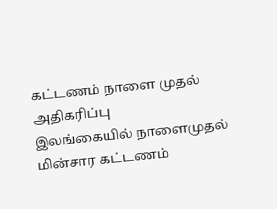கட்டணம் நாளை முதல் அதிகரிப்பு
இலங்கையில் நாளைமுதல் மின்சார கட்டணம்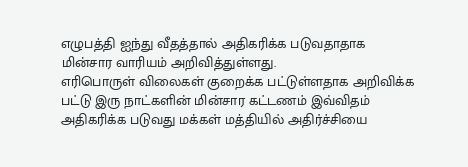எழுபத்தி ஐந்து வீதத்தால் அதிகரிக்க படுவதாதாக மின்சார வாரியம் அறிவித்துள்ளது.
எரிபொருள் விலைகள் குறைக்க பட்டுள்ளதாக அறிவிக்க பட்டு இரு நாட்களின் மின்சார கட்டணம் இவ்விதம் அதிகரிக்க படுவது மக்கள் மத்தியில் அதிர்ச்சியை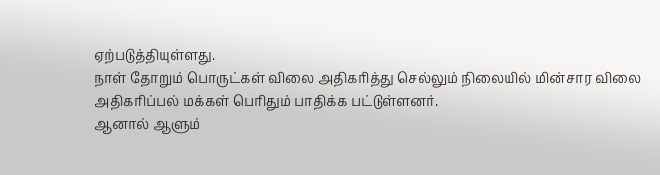ஏற்படுத்தியுள்ளது.
நாள் தோறும் பொருட்கள் விலை அதிகரித்து செல்லும் நிலையில் மின்சார விலை அதிகரிப்பல் மக்கள் பெரிதும் பாதிக்க பட்டுள்ளனர்.
ஆனால் ஆளும்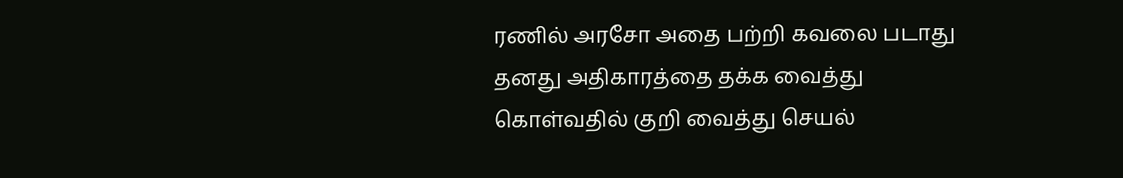ரணில் அரசோ அதை பற்றி கவலை படாது தனது அதிகாரத்தை தக்க வைத்து கொள்வதில் குறி வைத்து செயல்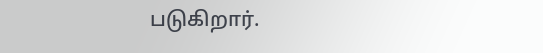படுகிறார்.